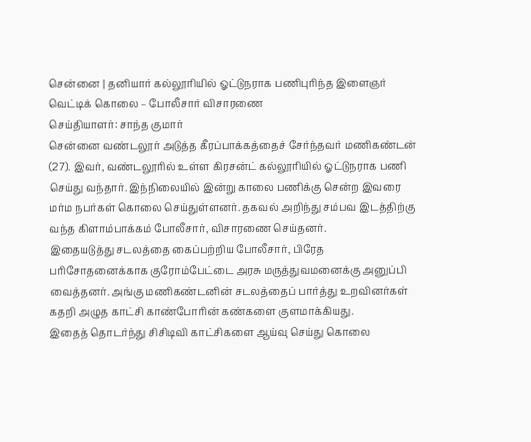சென்னை | தனியார் கல்லூரியில் ஓட்டுநராக பணிபுரிந்த இளைஞர் வெட்டிக் கொலை – போலீசார் விசாரணை
செய்தியாளர்: சாந்த குமார்
சென்னை வண்டலூர் அடுத்த கீரப்பாக்கத்தைச் சேர்ந்தவர் மணிகண்டன் (27). இவர், வண்டலூரில் உள்ள கிரசன்ட் கல்லூரியில் ஓட்டுநராக பணி செய்து வந்தார். இந்நிலையில் இன்று காலை பணிக்கு சென்ற இவரை மர்ம நபர்கள் கொலை செய்துள்ளனர். தகவல் அறிந்து சம்பவ இடத்திற்கு வந்த கிளாம்பாக்கம் போலீசார், விசாரணை செய்தனர்.
இதையடுத்து சடலத்தை கைப்பற்றிய போலீசார், பிரேத பரிசோதனைக்காக குரோம்பேட்டை அரசு மருத்துவமனைக்கு அனுப்பி வைத்தனர். அங்கு மணிகண்டனின் சடலத்தைப் பார்த்து உறவினர்கள் கதறி அழுத காட்சி காண்போரின் கண்களை குளமாக்கியது.
இதைத் தொடர்ந்து சிசிடிவி காட்சிகளை ஆய்வு செய்து கொலை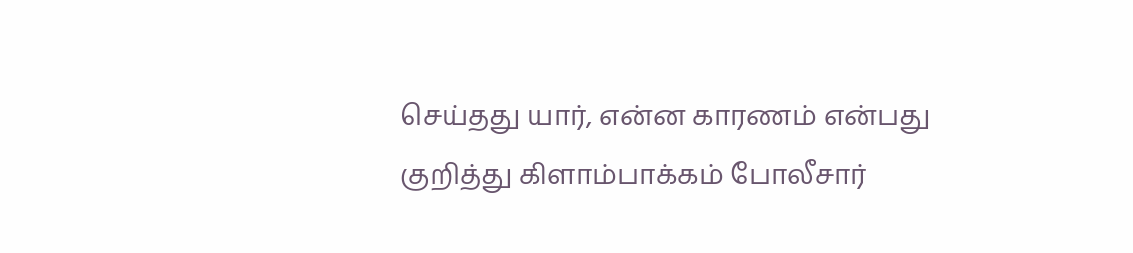செய்தது யார், என்ன காரணம் என்பது குறித்து கிளாம்பாக்கம் போலீசார்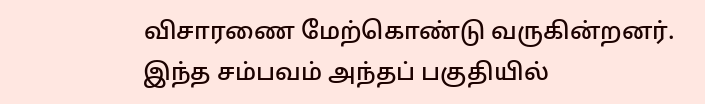விசாரணை மேற்கொண்டு வருகின்றனர். இந்த சம்பவம் அந்தப் பகுதியில்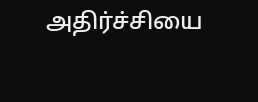அதிர்ச்சியை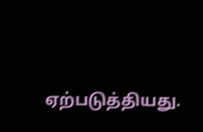ஏற்படுத்தியது.